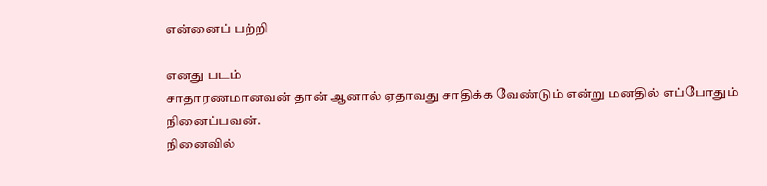என்னைப் பற்றி

எனது படம்
சாதாரணமானவன் தான் ஆனால் ஏதாவது சாதிக்க வேண்டும் என்று மனதில் எப்போதும் நினைப்பவன்.
நினைவில்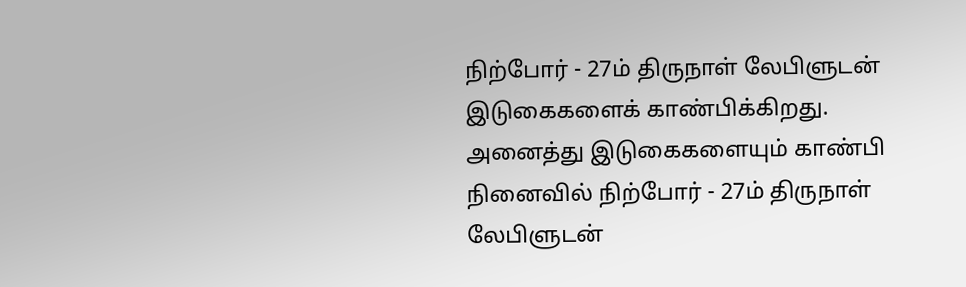நிற்போர் - 27ம் திருநாள் லேபிளுடன் இடுகைகளைக் காண்பிக்கிறது. அனைத்து இடுகைகளையும் காண்பி
நினைவில் நிற்போர் - 27ம் திருநாள் லேபிளுடன்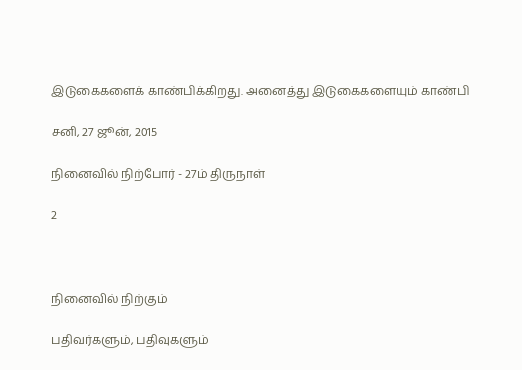இடுகைகளைக் காண்பிக்கிறது. அனைத்து இடுகைகளையும் காண்பி

சனி, 27 ஜூன், 2015

நினைவில் நிற்போர் - 27ம் திருநாள்

2



நினைவில் நிற்கும்

பதிவர்களும், பதிவுகளும்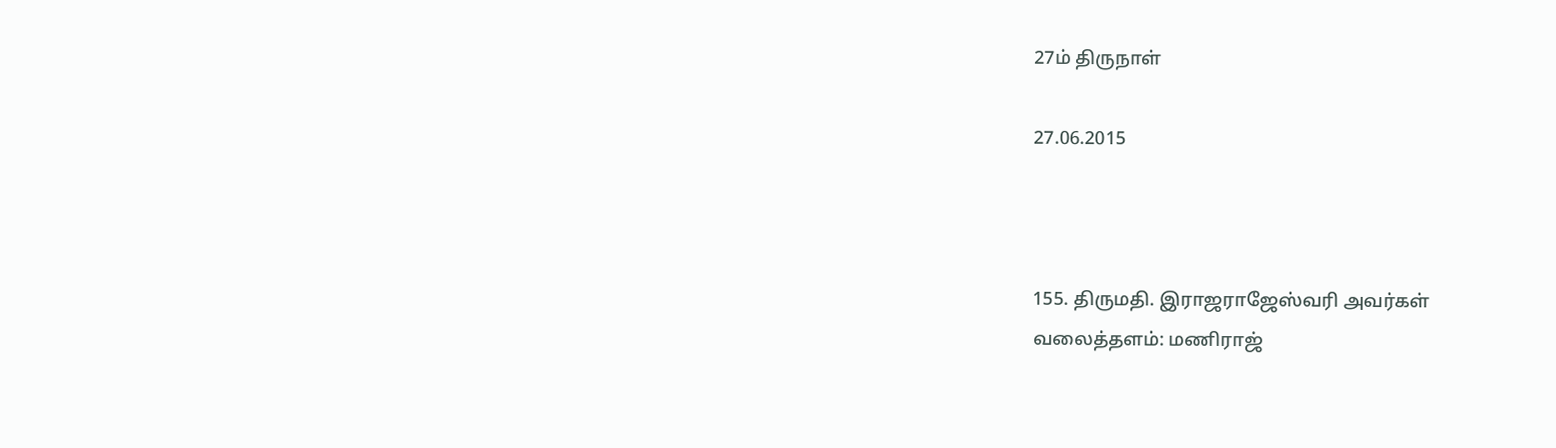27ம் திருநாள்

27.06.2015



155. திருமதி. இராஜராஜேஸ்வரி அவர்கள்
வலைத்தளம்: மணிராஜ்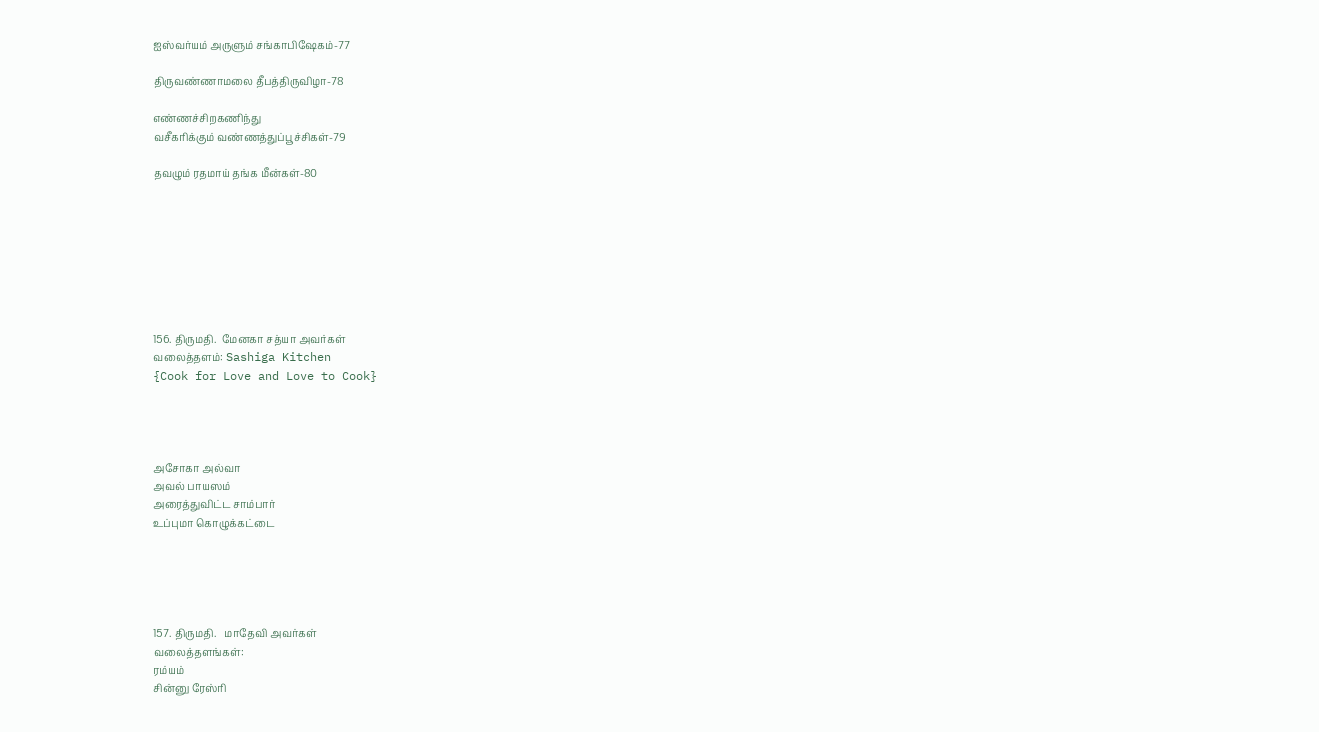ஐஸ்வர்யம் அருளும் சங்காபிஷேகம்-77

திருவண்ணாமலை தீபத்திருவிழா-78

எண்ணச்சிறகணிந்து
வசீகரிக்கும் வண்ணத்துப்பூச்சிகள்-79

தவழும் ரதமாய் தங்க மீன்கள்-80








156. திருமதி.  மேனகா சத்யா அவர்கள்
வலைத்தளம்: Sashiga Kitchen
{Cook for Love and Love to Cook}




அசோகா அல்வா
அவல் பாயஸம்
அரைத்துவிட்ட சாம்பார்
உப்புமா கொழுக்கட்டை





157. திருமதி.   மாதேவி அவர்கள்
வலைத்தளங்கள்:
ரம்யம்
சின்னு ரேஸ்ரி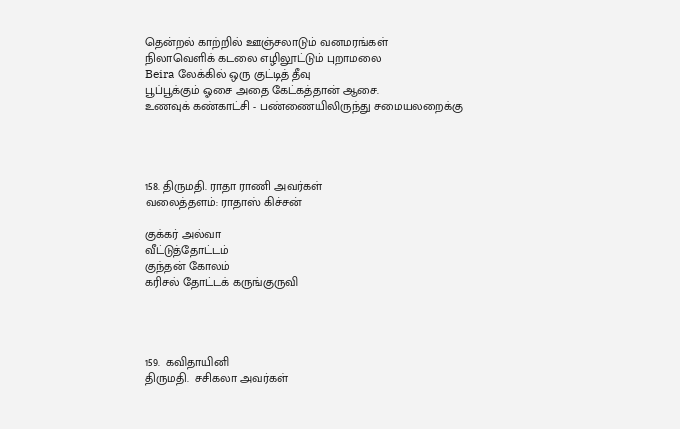தென்றல் காற்றில் ஊஞ்சலாடும் வனமரங்கள்
நிலாவெளிக் கடலை எழிலூட்டும் புறாமலை
Beira லேக்கில் ஒரு குட்டித் தீவு
பூப்பூக்கும் ஓசை அதை கேட்கத்தான் ஆசை.
உணவுக் கண்காட்சி - பண்ணையிலிருந்து சமையலறைக்கு




158. திருமதி. ராதா ராணி அவர்கள்
வலைத்தளம்: ராதாஸ் கிச்சன்

குக்கர் அல்வா
வீட்டுத்தோட்டம்
குந்தன் கோலம்
கரிசல் தோட்டக் கருங்குருவி




159.  கவிதாயினி
திருமதி.  சசிகலா அவர்கள்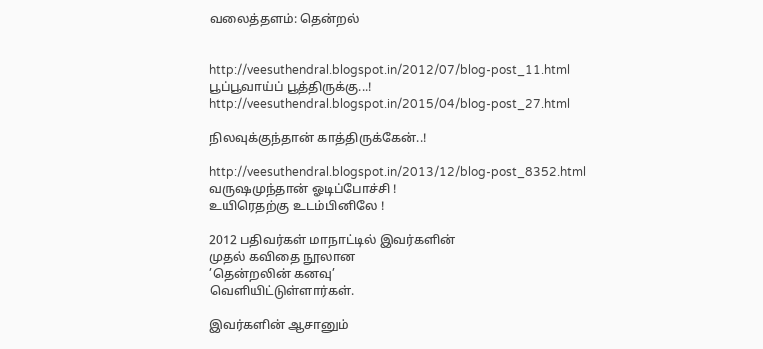வலைத்தளம்: தென்றல்


http://veesuthendral.blogspot.in/2012/07/blog-post_11.html
பூப்பூவாய்ப் பூத்திருக்கு...!
http://veesuthendral.blogspot.in/2015/04/blog-post_27.html

நிலவுக்குந்தான் காத்திருக்கேன்..!

http://veesuthendral.blogspot.in/2013/12/blog-post_8352.html
வருஷமுந்தான் ஓடிப்போச்சி !
உயிரெதற்கு உடம்பினிலே !

2012 பதிவர்கள் மாநாட்டில் இவர்களின்
முதல் கவிதை நூலான
’தென்றலின் கனவு’
வெளியிட்டுள்ளார்கள்.

இவர்களின் ஆசானும்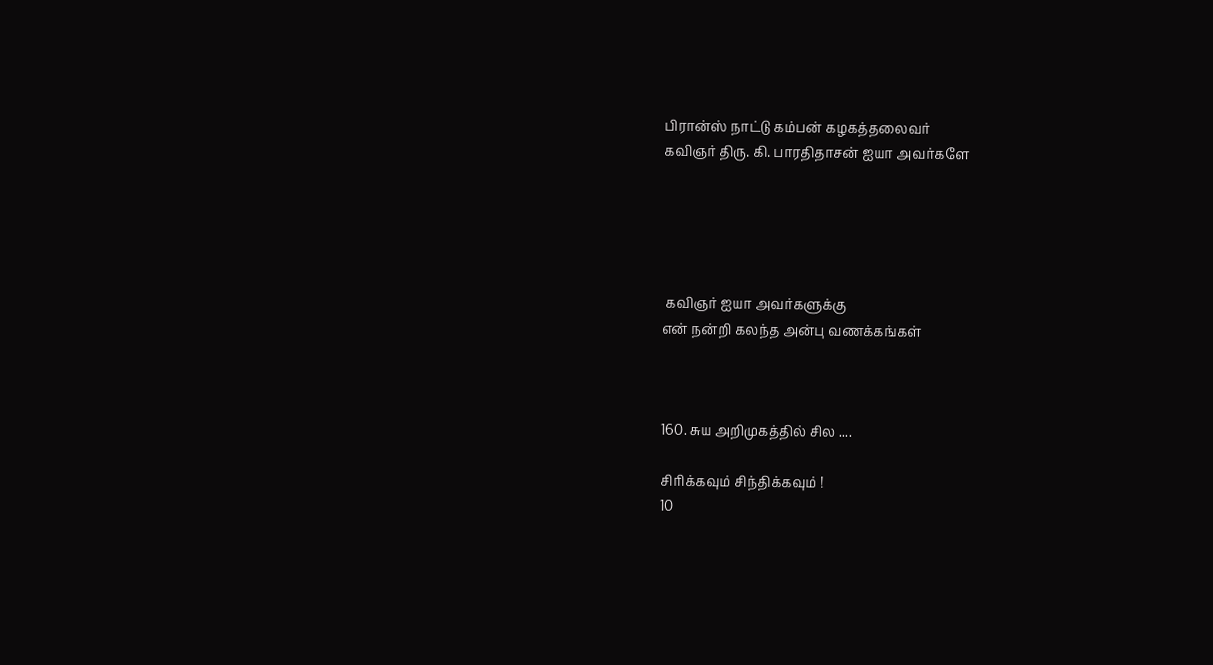பிரான்ஸ் நாட்டு கம்பன் கழகத்தலைவர்
கவிஞர் திரு. கி. பாரதிதாசன் ஐயா அவர்களே





 கவிஞர் ஐயா அவர்களுக்கு
என் நன்றி கலந்த அன்பு வணக்கங்கள்



160. சுய அறிமுகத்தில் சில ....

சிரிக்கவும் சிந்திக்கவும் !
10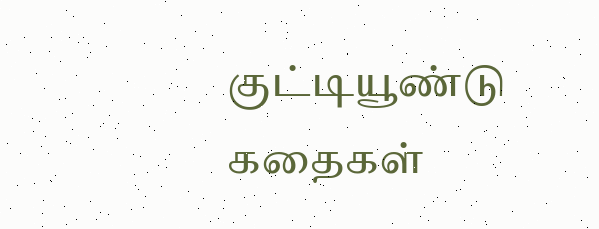குட்டியூண்டு கதைகள்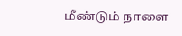மீண்டும் நாளை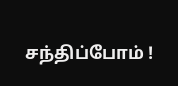சந்திப்போம் !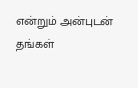என்றும் அன்புடன் தங்கள்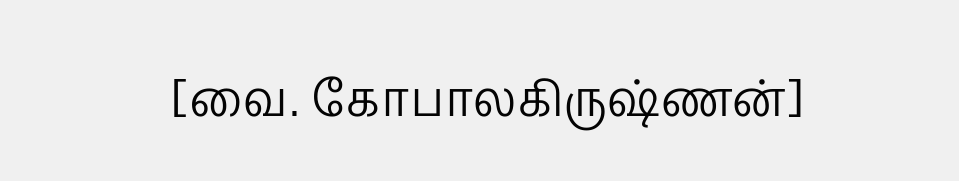[வை. கோபாலகிருஷ்ணன்]